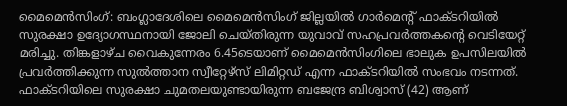മൈമെൻസിംഗ്: ബംഗ്ലാദേശിലെ മൈമെൻസിംഗ് ജില്ലയിൽ ഗാർമെന്റ് ഫാക്ടറിയിൽ സുരക്ഷാ ഉദ്യോഗസ്ഥനായി ജോലി ചെയ്തിരുന്ന യുവാവ് സഹപ്രവർത്തകന്റെ വെടിയേറ്റ് മരിച്ചു. തിങ്കളാഴ്ച വൈകുന്നേരം 6.45ടെയാണ് മൈമെൻസിംഗിലെ ഭാലുക ഉപസിലയിൽ പ്രവർത്തിക്കുന്ന സുൽത്താന സ്വീറ്റേഴ്സ് ലിമിറ്റഡ് എന്ന ഫാക്ടറിയിൽ സംഭവം നടന്നത്. ഫാക്ടറിയിലെ സുരക്ഷാ ചുമതലയുണ്ടായിരുന്ന ബജേന്ദ്ര ബിശ്വാസ് (42) ആണ്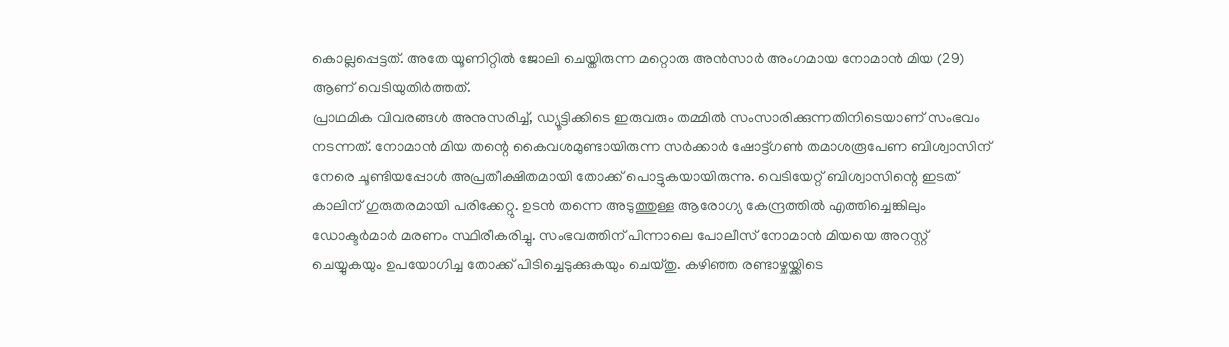കൊല്ലപ്പെട്ടത്. അതേ യൂണിറ്റിൽ ജോലി ചെയ്തിരുന്ന മറ്റൊരു അൻസാർ അംഗമായ നോമാൻ മിയ (29) ആണ് വെടിയുതിർത്തത്.
പ്രാഥമിക വിവരങ്ങൾ അനുസരിച്ച്, ഡ്യൂട്ടിക്കിടെ ഇരുവരും തമ്മിൽ സംസാരിക്കുന്നതിനിടെയാണ് സംഭവം നടന്നത്. നോമാൻ മിയ തന്റെ കൈവശമുണ്ടായിരുന്ന സർക്കാർ ഷോട്ട്ഗൺ തമാശരൂപേണ ബിശ്വാസിന് നേരെ ചൂണ്ടിയപ്പോൾ അപ്രതീക്ഷിതമായി തോക്ക് പൊട്ടുകയായിരുന്നു. വെടിയേറ്റ് ബിശ്വാസിന്റെ ഇടത് കാലിന് ഗുരുതരമായി പരിക്കേറ്റു. ഉടൻ തന്നെ അടുത്തുള്ള ആരോഗ്യ കേന്ദ്രത്തിൽ എത്തിച്ചെങ്കിലും ഡോക്ടർമാർ മരണം സ്ഥിരീകരിച്ചു. സംഭവത്തിന് പിന്നാലെ പോലീസ് നോമാൻ മിയയെ അറസ്റ്റ് ചെയ്യുകയും ഉപയോഗിച്ച തോക്ക് പിടിച്ചെടുക്കുകയും ചെയ്തു. കഴിഞ്ഞ രണ്ടാഴ്ചയ്ക്കിടെ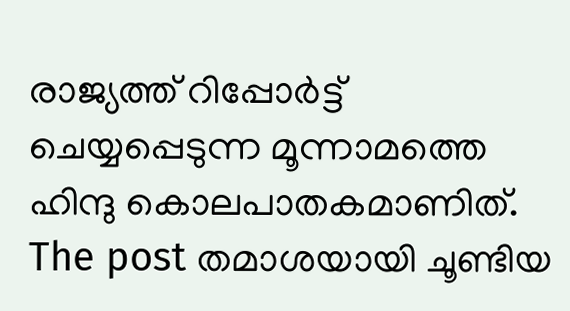രാജ്യത്ത് റിപ്പോർട്ട് ചെയ്യപ്പെടുന്ന മൂന്നാമത്തെ ഹിന്ദു കൊലപാതകമാണിത്.
The post തമാശയായി ചൂണ്ടിയ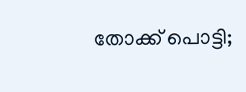തോക്ക് പൊട്ടി;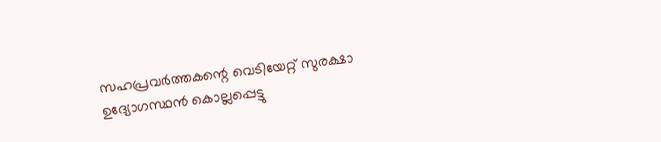സഹപ്രവർത്തകന്റെ വെടിയേറ്റ് സുരക്ഷാ ഉദ്യോഗസ്ഥൻ കൊല്ലപ്പെട്ടു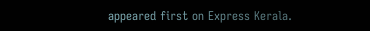appeared first on Express Kerala.